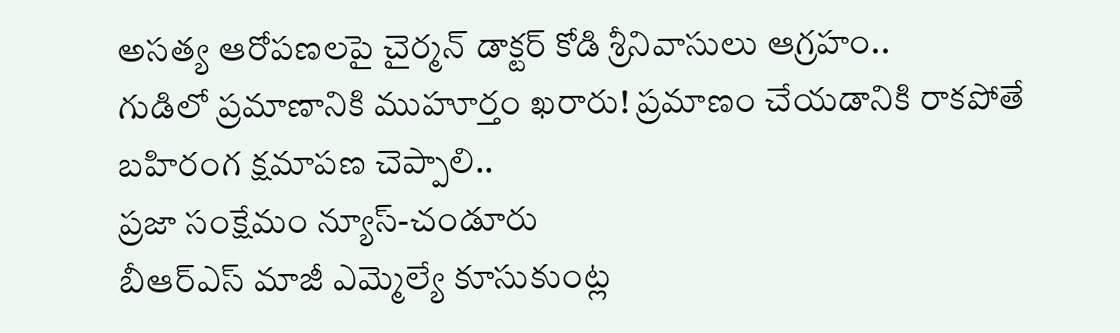అసత్య ఆరోపణలపై చైర్మన్ డాక్టర్ కోడి శ్రీనివాసులు ఆగ్రహం..
గుడిలో ప్రమాణానికి ముహూర్తం ఖరారు! ప్రమాణం చేయడానికి రాకపోతే బహిరంగ క్షమాపణ చెప్పాలి..
ప్రజా సంక్షేమం న్యూస్-చండూరు
బీఆర్ఎస్ మాజీ ఎమ్మెల్యే కూసుకుంట్ల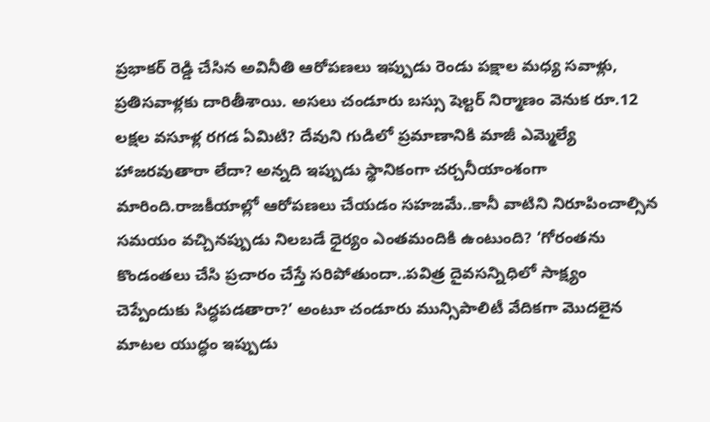ప్రభాకర్ రెడ్డి చేసిన అవినీతి ఆరోపణలు ఇప్పుడు రెండు పక్షాల మధ్య సవాళ్లు, ప్రతిసవాళ్లకు దారితీశాయి. అసలు చండూరు బస్సు షెల్టర్ నిర్మాణం వెనుక రూ.12 లక్షల వసూళ్ల రగడ ఏమిటి? దేవుని గుడిలో ప్రమాణానికి మాజీ ఎమ్మెల్యే హాజరవుతారా లేదా? అన్నది ఇప్పుడు స్థానికంగా చర్చనీయాంశంగా మారింది.రాజకీయాల్లో ఆరోపణలు చేయడం సహజమే..కానీ వాటిని నిరూపించాల్సిన సమయం వచ్చినప్పుడు నిలబడే ధైర్యం ఎంతమందికి ఉంటుంది? ‘గోరంతను కొండంతలు చేసి ప్రచారం చేస్తే సరిపోతుందా..పవిత్ర దైవసన్నిధిలో సాక్ష్యం చెప్పేందుకు సిద్ధపడతారా?’ అంటూ చండూరు మున్సిపాలిటీ వేదికగా మొదలైన మాటల యుద్ధం ఇప్పుడు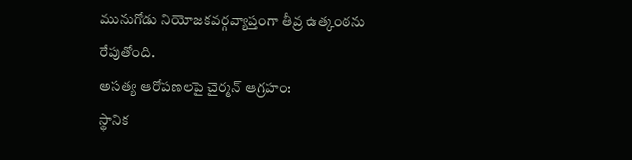మునుగోడు నియోజకవర్గవ్యాప్తంగా తీవ్ర ఉత్కంఠను రేపుతోంది.
అసత్య ఆరోపణలపై చైర్మన్ ఆగ్రహం:
స్థానిక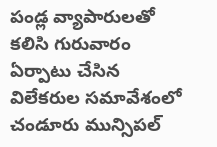పండ్ల వ్యాపారులతో కలిసి గురువారం ఏర్పాటు చేసిన విలేకరుల సమావేశంలో చండూరు మున్సిపల్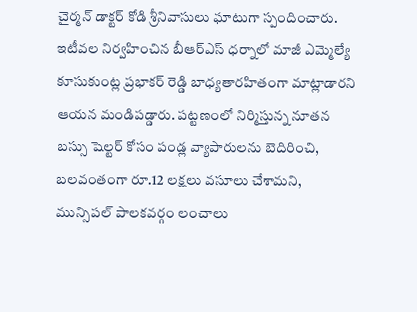చైర్మన్ డాక్టర్ కోడి శ్రీనివాసులు ఘాటుగా స్పందించారు. ఇటీవల నిర్వహించిన బీఆర్ఎస్ ధర్నాలో మాజీ ఎమ్మెల్యే కూసుకుంట్ల ప్రభాకర్ రెడ్డి బాధ్యతారహితంగా మాట్లాడారని ఆయన మండిపడ్డారు. పట్టణంలో నిర్మిస్తున్న నూతన బస్సు షెల్టర్ కోసం పండ్ల వ్యాపారులను బెదిరించి, బలవంతంగా రూ.12 లక్షలు వసూలు చేశామని, మున్సిపల్ పాలకవర్గం లంచాలు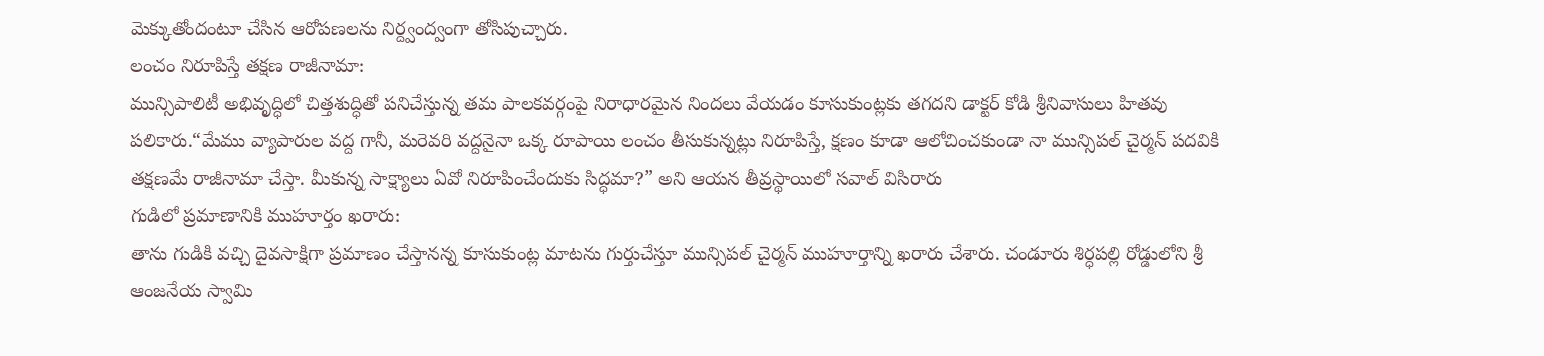మెక్కుతోందంటూ చేసిన ఆరోపణలను నిర్ద్వంద్వంగా తోసిపుచ్చారు.
లంచం నిరూపిస్తే తక్షణ రాజీనామా:
మున్సిపాలిటీ అభివృద్ధిలో చిత్తశుద్ధితో పనిచేస్తున్న తమ పాలకవర్గంపై నిరాధారమైన నిందలు వేయడం కూసుకుంట్లకు తగదని డాక్టర్ కోడి శ్రీనివాసులు హితవు పలికారు.“మేము వ్యాపారుల వద్ద గానీ, మరెవరి వద్దనైనా ఒక్క రూపాయి లంచం తీసుకున్నట్లు నిరూపిస్తే, క్షణం కూడా ఆలోచించకుండా నా మున్సిపల్ చైర్మన్ పదవికి తక్షణమే రాజీనామా చేస్తా. మీకున్న సాక్ష్యాలు ఏవో నిరూపించేందుకు సిద్ధమా?” అని ఆయన తీవ్రస్థాయిలో సవాల్ విసిరారు
గుడిలో ప్రమాణానికి ముహూర్తం ఖరారు:
తాను గుడికి వచ్చి దైవసాక్షిగా ప్రమాణం చేస్తానన్న కూసుకుంట్ల మాటను గుర్తుచేస్తూ మున్సిపల్ చైర్మన్ ముహూర్తాన్ని ఖరారు చేశారు. చండూరు శిర్ధపల్లి రోడ్డులోని శ్రీ ఆంజనేయ స్వామి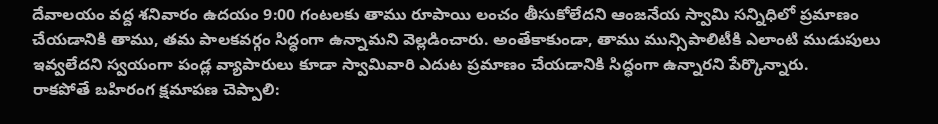దేవాలయం వద్ద శనివారం ఉదయం 9:00 గంటలకు తాము రూపాయి లంచం తీసుకోలేదని ఆంజనేయ స్వామి సన్నిధిలో ప్రమాణం చేయడానికి తాము, తమ పాలకవర్గం సిద్ధంగా ఉన్నామని వెల్లడించారు. అంతేకాకుండా, తాము మున్సిపాలిటీకి ఎలాంటి ముడుపులు ఇవ్వలేదని స్వయంగా పండ్ల వ్యాపారులు కూడా స్వామివారి ఎదుట ప్రమాణం చేయడానికి సిద్ధంగా ఉన్నారని పేర్కొన్నారు.
రాకపోతే బహిరంగ క్షమాపణ చెప్పాలి: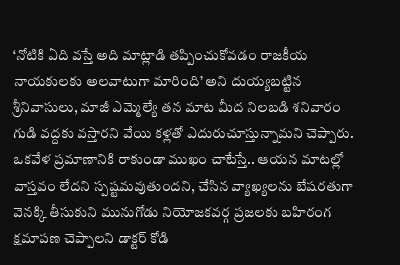‘నోటికి ఏది వస్తే అది మాట్లాడి తప్పించుకోవడం రాజకీయ నాయకులకు అలవాటుగా మారింది’ అని దుయ్యబట్టిన శ్రీనివాసులు, మాజీ ఎమ్మెల్యే తన మాట మీద నిలబడి శనివారం గుడి వద్దకు వస్తారని వేయి కళ్లతో ఎదురుచూస్తున్నామని చెప్పారు. ఒకవేళ ప్రమాణానికి రాకుండా ముఖం చాటేస్తే.. ఆయన మాటల్లో వాస్తవం లేదని స్పష్టమవుతుందని, చేసిన వ్యాఖ్యలను బేషరతుగా వెనక్కి తీసుకుని మునుగోడు నియోజకవర్గ ప్రజలకు బహిరంగ క్షమాపణ చెప్పాలని డాక్టర్ కోడి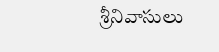శ్రీనివాసులు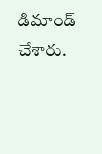డిమాండ్ చేశారు.